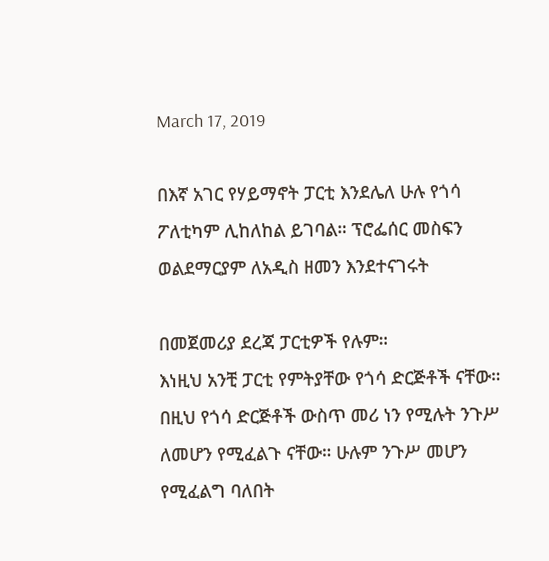March 17, 2019

በእኛ አገር የሃይማኖት ፓርቲ እንደሌለ ሁሉ የጎሳ ፖለቲካም ሊከለከል ይገባል። ፕሮፌሰር መስፍን ወልደማርያም ለአዲስ ዘመን እንደተናገሩት

በመጀመሪያ ደረጃ ፓርቲዎች የሉም።
እነዚህ አንቺ ፓርቲ የምትያቸው የጎሳ ድርጅቶች ናቸው።
በዚህ የጎሳ ድርጅቶች ውስጥ መሪ ነን የሚሉት ንጉሥ ለመሆን የሚፈልጉ ናቸው። ሁሉም ንጉሥ መሆን የሚፈልግ ባለበት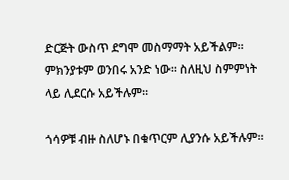ድርጅት ውስጥ ደግሞ መስማማት አይችልም። ምክንያቱም ወንበሩ አንድ ነው። ስለዚህ ስምምነት ላይ ሊደርሱ አይችሉም።

ጎሳዎቹ ብዙ ስለሆኑ በቁጥርም ሊያንሱ አይችሉም።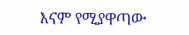እናም የሚያዋጣው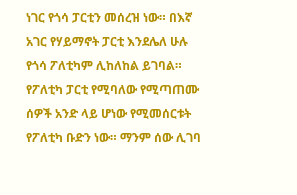ነገር የጎሳ ፓርቲን መሰረዝ ነው። በእኛ አገር የሃይማኖት ፓርቲ እንደሌለ ሁሉ የጎሳ ፖለቲካም ሊከለከል ይገባል። የፖለቲካ ፓርቲ የሚባለው የሚጣጠሙ ሰዎች አንድ ላይ ሆነው የሚመሰርቱት የፖለቲካ ቡድን ነው። ማንም ሰው ሊገባ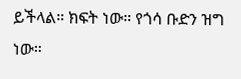ይችላል። ክፍት ነው። የጎሳ ቡድን ዝግ ነው።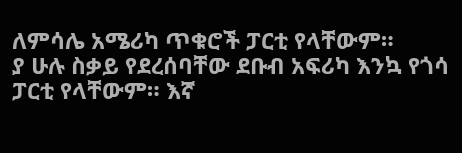ለምሳሌ አሜሪካ ጥቁሮች ፓርቲ የላቸውም።
ያ ሁሉ ስቃይ የደረሰባቸው ደቡብ አፍሪካ እንኳ የጎሳ ፓርቲ የላቸውም። እኛ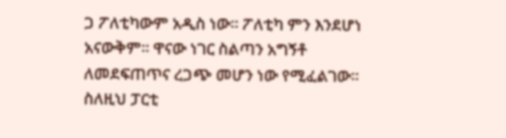ጋ ፖለቲካውም አዲስ ነው። ፖለቲካ ምን እንደሆነ አናውቅም። ዋናው ነገር ስልጣን አግኝቶ ለመደፍጠጥና ረጋጭ መሆን ነው የሚፈልገው። ስለዚህ ፓርቲ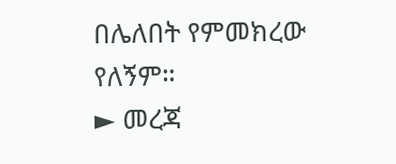በሌለበት የምመክረው የለኝም።
► መረጃ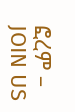ፎረም – JOIN US